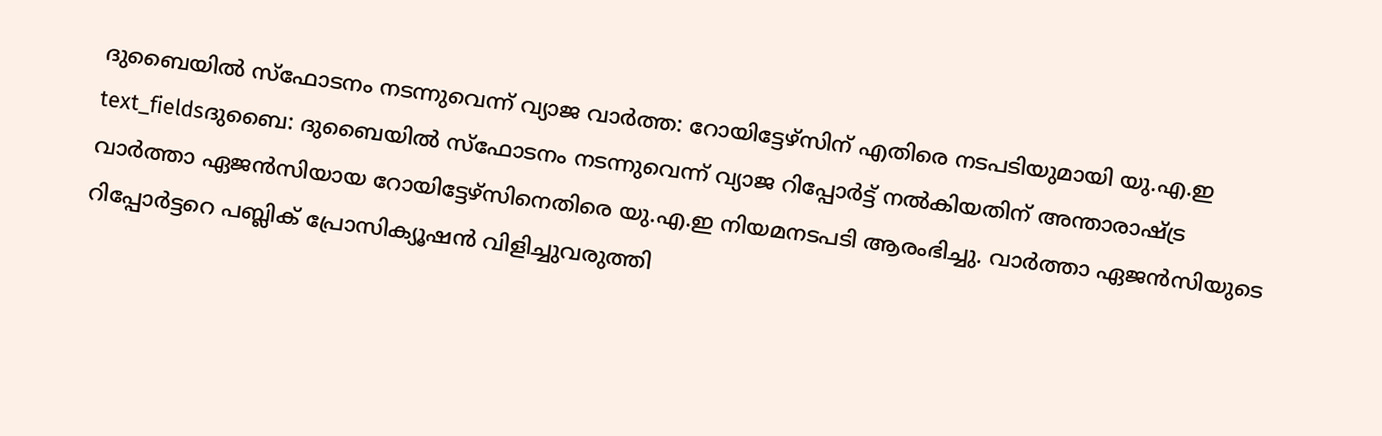ദുബൈയിൽ സ്ഫോടനം നടന്നുവെന്ന് വ്യാജ വാർത്ത: റോയിട്ടേഴ്സിന് എതിരെ നടപടിയുമായി യു.എ.ഇ
text_fieldsദുബൈ: ദുബൈയിൽ സ്ഫോടനം നടന്നുവെന്ന് വ്യാജ റിപ്പോർട്ട് നൽകിയതിന് അന്താരാഷ്ട്ര വാർത്താ ഏജൻസിയായ റോയിട്ടേഴ്സിനെതിരെ യു.എ.ഇ നിയമനടപടി ആരംഭിച്ചു. വാർത്താ ഏജൻസിയുടെ റിപ്പോർട്ടറെ പബ്ലിക് പ്രോസിക്യൂഷൻ വിളിച്ചുവരുത്തി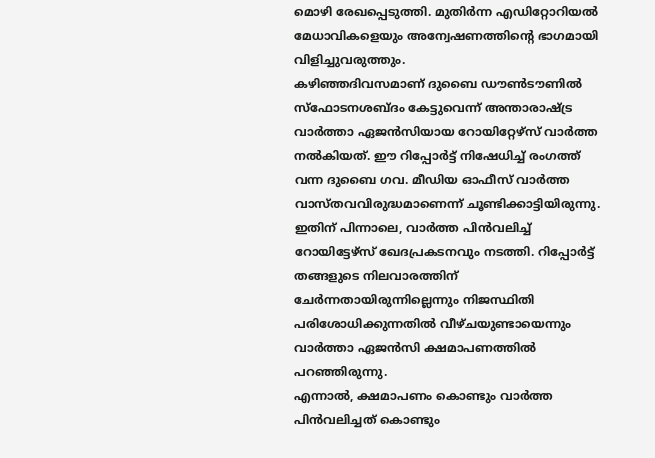മൊഴി രേഖപ്പെടുത്തി. മുതിർന്ന എഡിറ്റോറിയൽ മേധാവികളെയും അന്വേഷണത്തിന്റെ ഭാഗമായി വിളിച്ചുവരുത്തും.
കഴിഞ്ഞദിവസമാണ് ദുബൈ ഡൗൺടൗണിൽ സ്ഫോടനശബ്ദം കേട്ടുവെന്ന് അന്താരാഷ്ട്ര വാർത്താ ഏജൻസിയായ റോയിറ്റേഴ്സ് വാർത്ത നൽകിയത്. ഈ റിപ്പോർട്ട് നിഷേധിച്ച് രംഗത്ത് വന്ന ദുബൈ ഗവ. മീഡിയ ഓഫീസ് വാർത്ത വാസ്തവവിരുദ്ധമാണെന്ന് ചൂണ്ടിക്കാട്ടിയിരുന്നു. ഇതിന് പിന്നാലെ, വാർത്ത പിൻവലിച്ച് റോയിട്ടേഴ്സ് ഖേദപ്രകടനവും നടത്തി. റിപ്പോർട്ട് തങ്ങളുടെ നിലവാരത്തിന് ചേർന്നതായിരുന്നില്ലെന്നും നിജസ്ഥിതി പരിശോധിക്കുന്നതിൽ വീഴ്ചയുണ്ടായെന്നും വാർത്താ ഏജൻസി ക്ഷമാപണത്തിൽ പറഞ്ഞിരുന്നു.
എന്നാൽ, ക്ഷമാപണം കൊണ്ടും വാർത്ത പിൻവലിച്ചത് കൊണ്ടും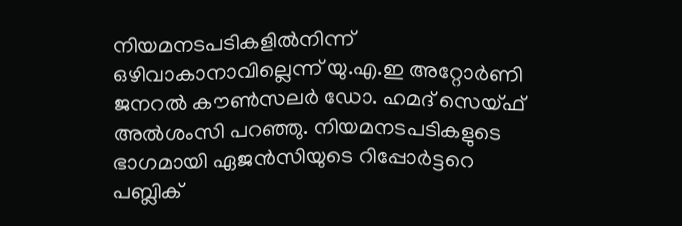നിയമനടപടികളിൽനിന്ന് ഒഴിവാകാനാവില്ലെന്ന് യു.എ.ഇ അറ്റോർണി ജനറൽ കൗൺസലർ ഡോ. ഹമദ് സെയ്ഫ് അൽശംസി പറഞ്ഞു. നിയമനടപടികളുടെ ഭാഗമായി ഏജൻസിയുടെ റിപ്പോർട്ടറെ പബ്ലിക്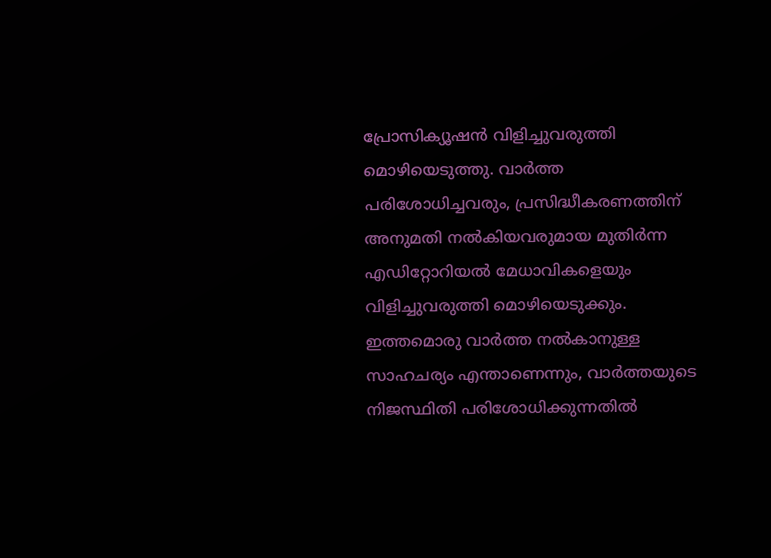പ്രോസിക്യൂഷൻ വിളിച്ചുവരുത്തി മൊഴിയെടുത്തു. വാർത്ത പരിശോധിച്ചവരും, പ്രസിദ്ധീകരണത്തിന് അനുമതി നൽകിയവരുമായ മുതിർന്ന എഡിറ്റോറിയൽ മേധാവികളെയും വിളിച്ചുവരുത്തി മൊഴിയെടുക്കും. ഇത്തമൊരു വാർത്ത നൽകാനുള്ള സാഹചര്യം എന്താണെന്നും, വാർത്തയുടെ നിജസ്ഥിതി പരിശോധിക്കുന്നതിൽ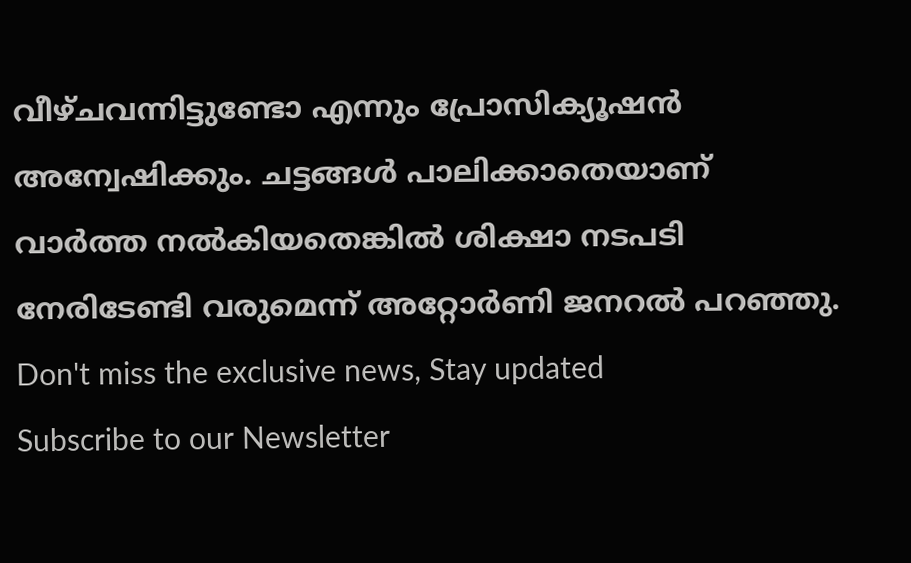വീഴ്ചവന്നിട്ടുണ്ടോ എന്നും പ്രോസിക്യൂഷൻ അന്വേഷിക്കും. ചട്ടങ്ങൾ പാലിക്കാതെയാണ് വാർത്ത നൽകിയതെങ്കിൽ ശിക്ഷാ നടപടി നേരിടേണ്ടി വരുമെന്ന് അറ്റോർണി ജനറൽ പറഞ്ഞു.
Don't miss the exclusive news, Stay updated
Subscribe to our Newsletter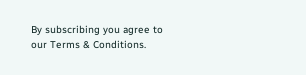By subscribing you agree to our Terms & Conditions.